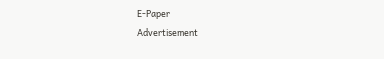E-Paper
Advertisement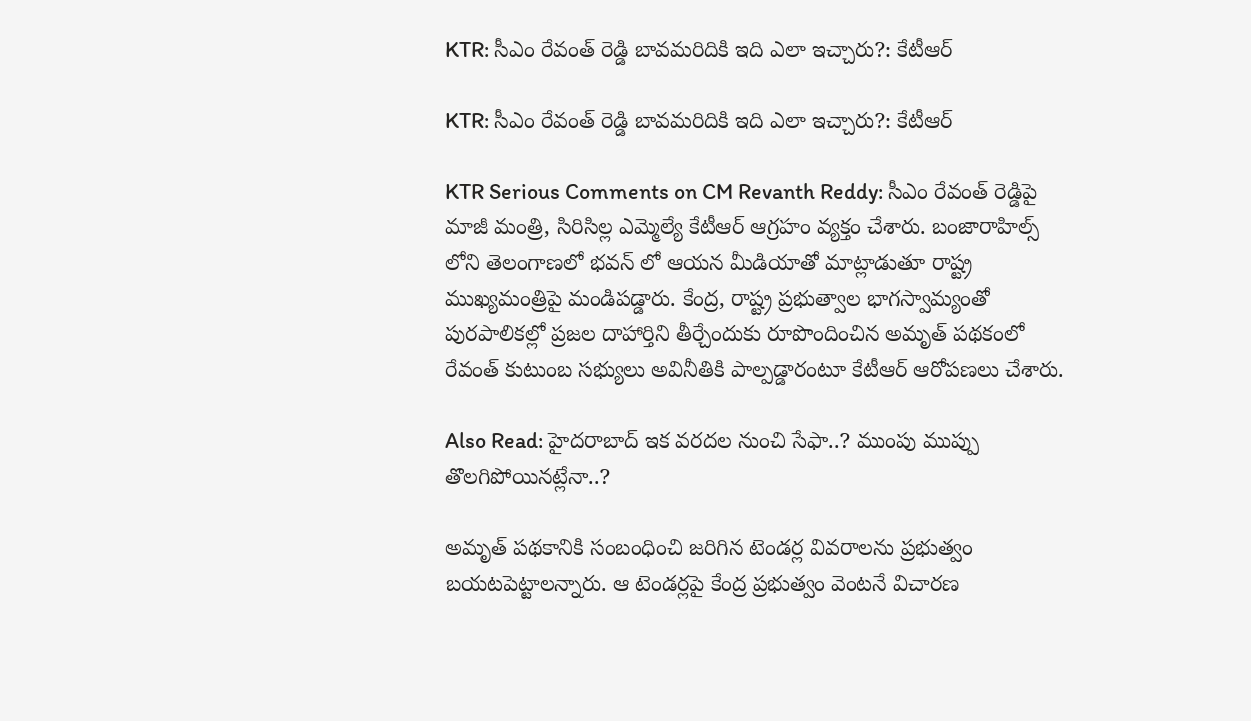KTR: సీఎం రేవంత్ రెడ్డి బావమరిదికి ఇది ఎలా ఇచ్చారు?: కేటీఆర్

KTR: సీఎం రేవంత్ రెడ్డి బావమరిదికి ఇది ఎలా ఇచ్చారు?: కేటీఆర్

KTR Serious Comments on CM Revanth Reddy: సీఎం రేవంత్ రెడ్డిపై మాజీ మంత్రి, సిరిసిల్ల ఎమ్మెల్యే కేటీఆర్ ఆగ్రహం వ్యక్తం చేశారు. బంజారాహిల్స్ లోని తెలంగాణలో భవన్ లో ఆయన మీడియాతో మాట్లాడుతూ రాష్ట్ర ముఖ్యమంత్రిపై మండిపడ్డారు. కేంద్ర, రాష్ట్ర ప్రభుత్వాల భాగస్వామ్యంతో పురపాలికల్లో ప్రజల దాహార్తిని తీర్చేందుకు రూపొందించిన అమృత్ పథకంలో రేవంత్ కుటుంబ సభ్యులు అవినీతికి పాల్పడ్డారంటూ కేటీఆర్ ఆరోపణలు చేశారు.

Also Read: హైదరాబాద్ ఇక వరదల నుంచి సేఫా..? ముంపు ముప్పు తొలగిపోయినట్లేనా..?

అమృత్ పథకానికి సంబంధించి జరిగిన టెండర్ల వివరాలను ప్రభుత్వం బయటపెట్టాలన్నారు. ఆ టెండర్లపై కేంద్ర ప్రభుత్వం వెంటనే విచారణ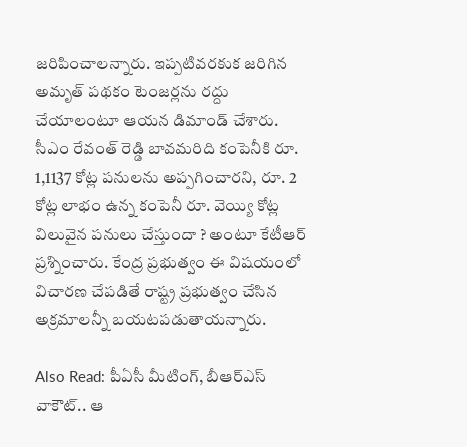జరిపించాలన్నారు. ఇప్పటివరకుక జరిగిన అమృత్ పథకం టెంజర్లను రద్దు చేయాలంటూ ఆయన డిమాండ్ చేశారు. సీఎం రేవంత్ రెడ్డి బావమరిది కంపెనీకి రూ. 1,1137 కోట్ల పనులను అప్పగించారని, రూ. 2 కోట్ల లాభం ఉన్న కంపెనీ రూ. వెయ్యి కోట్ల విలువైన పనులు చేస్తుందా ? అంటూ కేటీఆర్ ప్రశ్నించారు. కేంద్ర ప్రభుత్వం ఈ విషయంలో విచారణ చేపడితే రాష్ట్ర ప్రభుత్వం చేసిన అక్రమాలన్నీ బయటపడుతాయన్నారు.

Also Read: పీఏసీ మీటింగ్, బీఆర్ఎస్ వాకౌట్.. ఆ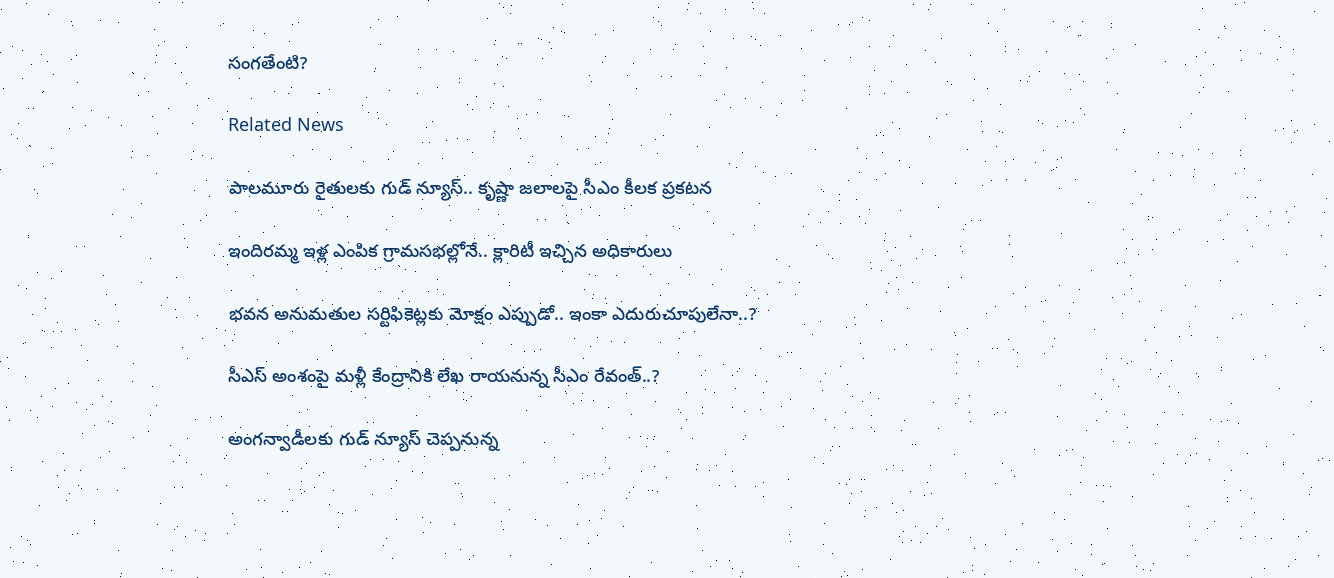సంగతేంటి?

Related News

పాలమూరు రైతులకు గుడ్ న్యూస్.. కృష్ణా జలాలపై సీఎం కీలక ప్రకటన

ఇందిరమ్మ ఇళ్ల ఎంపిక గ్రామసభల్లోనే.. క్లారిటీ ఇచ్చిన అధికారులు

భవన అనుమతుల సర్టిఫికెట్లకు మోక్షం ఎప్పుడో.. ఇంకా ఎదురుచూపులేనా..?

సీఎస్ అంశంపై మళ్లీ కేంద్రానికి లేఖ రాయనున్న సీఎం రేవంత్..?

అంగన్వాడీలకు గుడ్ న్యూస్ చెప్పనున్న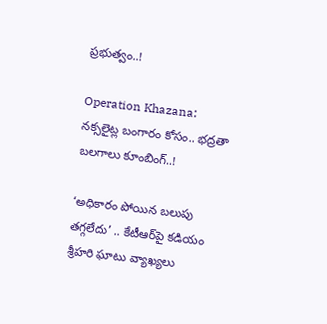ప్రభుత్వం..!

Operation Khazana: నక్సలైట్ల బంగారం కోసం.. భద్రతా బలగాలు కూంబింగ్..!

‘అధికారం పోయిన బలుపు తగ్గలేదు’ .. కేటీఆర్‌పై కడియం శ్రీహరి ఘాటు వ్యాఖ్యలు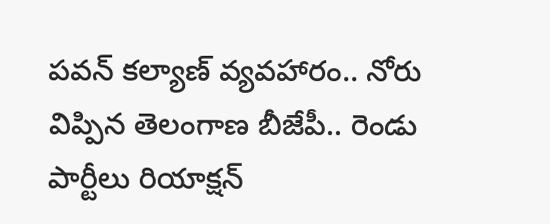పవన్ కల్యాణ్ వ్యవహారం.. నోరు విప్పిన తెలంగాణ బీజేపీ.. రెండు పార్టీలు రియాక్షన్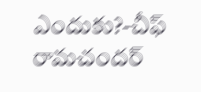ఎందుకు?-చీఫ్ రామచందర్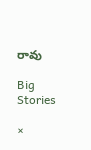రావు

Big Stories

×